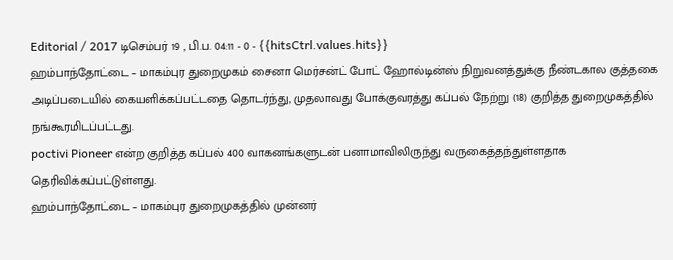Editorial / 2017 டிசெம்பர் 19 , பி.ப. 04:11 - 0 - {{hitsCtrl.values.hits}}
ஹம்பாந்தோட்டை – மாகம்புர துறைமுகம் சைனா மெர்சன்ட் போட் ஹோல்டின்ஸ் நிறுவனத்துக்கு நீண்டகால குத்தகை அடிப்படையில் கையளிக்கப்பட்டதை தொடர்ந்து, முதலாவது போக்குவரத்து கப்பல் நேற்று (18) குறித்த துறைமுகத்தில் நங்கூரமிடப்பட்டது.
poctivi Pioneer என்ற குறித்த கப்பல் 400 வாகனங்களுடன் பனாமாவிலிருந்து வருகைத்தந்துள்ளதாக தெரிவிக்கப்பட்டுள்ளது.
ஹம்பாந்தோட்டை – மாகம்புர துறைமுகத்தில் முன்னர்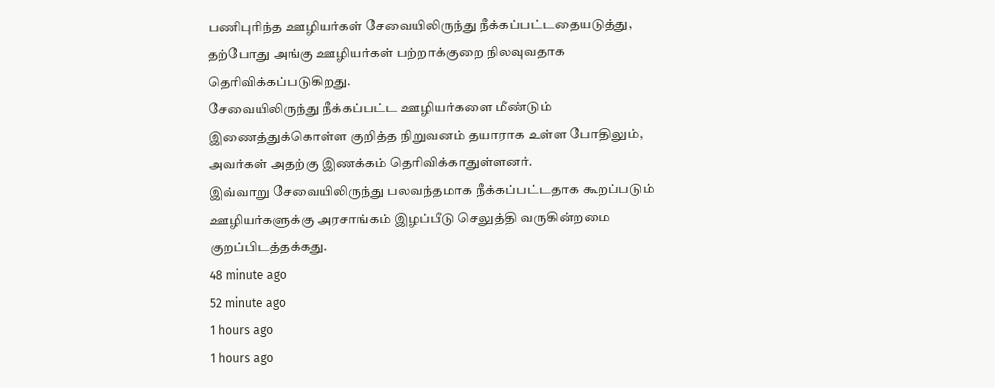பணிபுரிந்த ஊழியர்கள் சேவையிலிருந்து நீக்கப்பட்டதையடுத்து, தற்போது அங்கு ஊழியர்கள் பற்றாக்குறை நிலவுவதாக தெரிவிக்கப்படுகிறது.
சேவையிலிருந்து நீக்கப்பட்ட ஊழியர்களை மீண்டும் இணைத்துக்கொள்ள குறித்த நிறுவனம் தயாராக உள்ள போதிலும், அவர்கள் அதற்கு இணக்கம் தெரிவிக்காதுள்ளனர்.
இவ்வாறு சேவையிலிருந்து பலவந்தமாக நீக்கப்பட்டதாக கூறப்படும் ஊழியர்களுக்கு அரசாங்கம் இழப்பீடு செலுத்தி வருகின்றமை குறப்பிடத்தக்கது.
48 minute ago
52 minute ago
1 hours ago
1 hours ago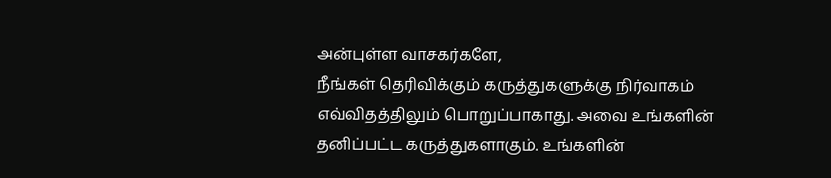அன்புள்ள வாசகர்களே,
நீங்கள் தெரிவிக்கும் கருத்துகளுக்கு நிர்வாகம் எவ்விதத்திலும் பொறுப்பாகாது. அவை உங்களின் தனிப்பட்ட கருத்துகளாகும். உங்களின்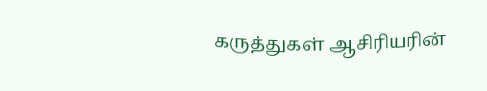கருத்துகள் ஆசிரியரின்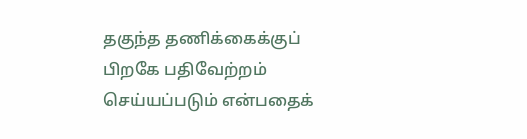தகுந்த தணிக்கைக்குப் பிறகே பதிவேற்றம் செய்யப்படும் என்பதைக்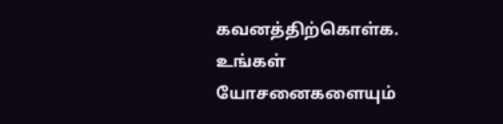கவனத்திற்கொள்க. உங்கள் யோசனைகளையும்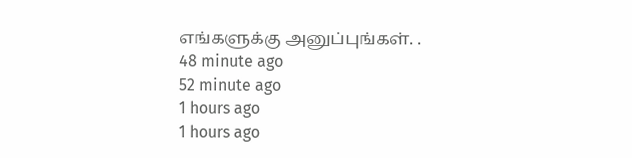எங்களுக்கு அனுப்புங்கள். .
48 minute ago
52 minute ago
1 hours ago
1 hours ago